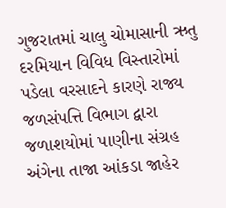ગુજરાતમાં ચાલુ ચોમાસાની ઋતુ દરમિયાન વિવિધ વિસ્તારોમાં પડેલા વરસાદને કારણે રાજ્ય જળસંપત્તિ વિભાગ દ્વારા જળાશયોમાં પાણીના સંગ્રહ અંગેના તાજા આંકડા જાહેર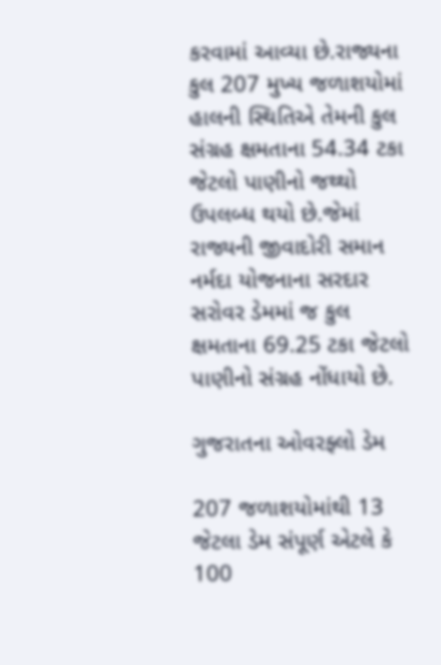કરવામાં આવ્યા છે.રાજ્યના કુલ 207 મુખ્ય જળાશયોમાં હાલની સ્થિતિએ તેમની કુલ સંગ્રહ ક્ષમતાના 54.34 ટકા જેટલો પાણીનો જથ્થો ઉપલબ્ધ થયો છે.જેમાં રાજ્યની જીવાદોરી સમાન નર્મદા યોજનાના સરદાર સરોવર ડેમમાં જ કુલ ક્ષમતાના 69.25 ટકા જેટલો પાણીનો સંગ્રહ નોંધાયો છે.

ગુજરાતના ઓવરફ્લો ડેમ

207 જળાશયોમાંથી 13 જેટલા ડેમ સંપૂર્ણ એટલે કે 100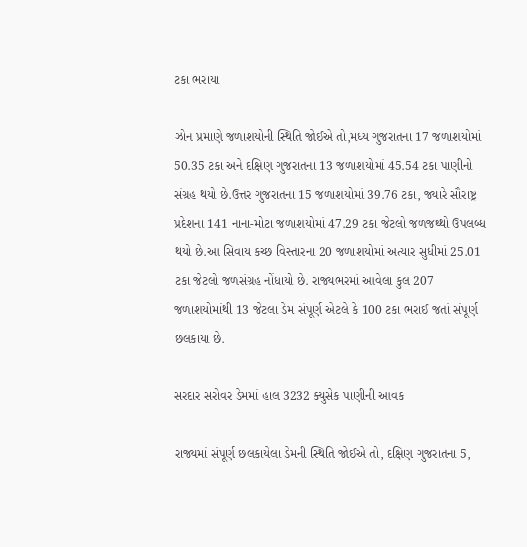ટકા ભરાયા

ઝોન પ્રમાણે જળાશયોની સ્થિતિ જોઈએ તો,મધ્ય ગુજરાતના 17 જળાશયોમાં 50.35 ટકા અને દક્ષિણ ગુજરાતના 13 જળાશયોમાં 45.54 ટકા પાણીનો સંગ્રહ થયો છે.ઉત્તર ગુજરાતના 15 જળાશયોમાં 39.76 ટકા, જ્યારે સૌરાષ્ટ્ર પ્રદેશના 141 નાના-મોટા જળાશયોમાં 47.29 ટકા જેટલો જળજથ્થો ઉપલબ્ધ થયો છે.આ સિવાય કચ્છ વિસ્તારના 20 જળાશયોમાં અત્યાર સુધીમાં 25.01 ટકા જેટલો જળસંગ્રહ નોંધાયો છે. રાજ્યભરમાં આવેલા કુલ 207 જળાશયોમાંથી 13 જેટલા ડેમ સંપૂર્ણ એટલે કે 100 ટકા ભરાઈ જતાં સંપૂર્ણ છલકાયા છે.

સરદાર સરોવર ડેમમાં હાલ 3232 ક્યુસેક પાણીની આવક

રાજ્યમાં સંપૂર્ણ છલકાયેલા ડેમની સ્થિતિ જોઈએ તો, દક્ષિણ ગુજરાતના 5,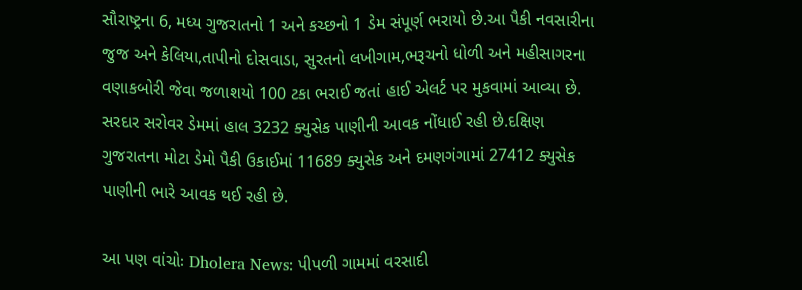સૌરાષ્ટ્રના 6, મધ્ય ગુજરાતનો 1 અને કચ્છનો 1 ડેમ સંપૂર્ણ ભરાયો છે.આ પૈકી નવસારીના જુજ અને કેલિયા,તાપીનો દોસવાડા, સુરતનો લખીગામ,ભરૂચનો ધોળી અને મહીસાગરના વણાકબોરી જેવા જળાશયો 100 ટકા ભરાઈ જતાં હાઈ એલર્ટ પર મુકવામાં આવ્યા છે. સરદાર સરોવર ડેમમાં હાલ 3232 ક્યુસેક પાણીની આવક નોંધાઈ રહી છે.દક્ષિણ ગુજરાતના મોટા ડેમો પૈકી ઉકાઈમાં 11689 ક્યુસેક અને દમણગંગામાં 27412 ક્યુસેક પાણીની ભારે આવક થઈ રહી છે.

આ પણ વાંચોઃ Dholera News: પીપળી ગામમાં વરસાદી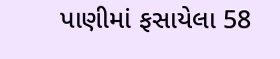પાણીમાં ફસાયેલા 58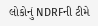લોકોનું NDRFની ટીમે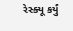રેસ્ક્યૂ કર્યું